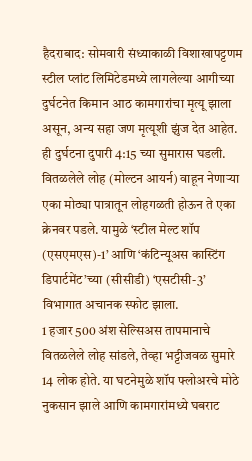हैदराबाद: सोमवारी संध्याकाळी विशाखापट्टणम स्टील प्लांट लिमिटेडमध्ये लागलेल्या आगीच्या दुर्घटनेत किमान आठ कामगारांचा मृत्यू झाला असून, अन्य सहा जण मृत्यूशी झुंज देत आहेत. ही दुर्घटना दुपारी 4:15 च्या सुमारास घडली. वितळलेले लोह (मोल्टन आयर्न) वाहून नेणाऱ्या एका मोठ्या पात्रातून लोहगळती होऊन ते एका क्रेनवर पडले. यामुळे ‘स्टील मेल्ट शॉप (एसएमएस)-1’ आणि ‘कंटिन्यूअस कास्टिंग डिपार्टमेंट’च्या (सीसीडी) ‘एसटीसी-3’ विभागात अचानक स्फोट झाला.
1 हजार 500 अंश सेल्सिअस तापमानाचे वितळलेले लोह सांडले, तेव्हा भट्टीजवळ सुमारे 14 लोक होते. या घटनेमुळे शॉप फ्लोअरचे मोठे नुकसान झाले आणि कामगारांमध्ये घबराट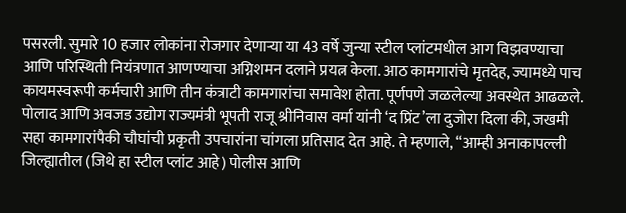पसरली. सुमारे 10 हजार लोकांना रोजगार देणाऱ्या या 43 वर्षे जुन्या स्टील प्लांटमधील आग विझवण्याचा आणि परिस्थिती नियंत्रणात आणण्याचा अग्निशमन दलाने प्रयत्न केला. आठ कामगारांचे मृतदेह, ज्यामध्ये पाच कायमस्वरूपी कर्मचारी आणि तीन कंत्राटी कामगारांचा समावेश होता. पूर्णपणे जळलेल्या अवस्थेत आढळले. पोलाद आणि अवजड उद्योग राज्यमंत्री भूपती राजू श्रीनिवास वर्मा यांनी ‘द प्रिंट’ला दुजोरा दिला की, जखमी सहा कामगारांपैकी चौघांची प्रकृती उपचारांना चांगला प्रतिसाद देत आहे. ते म्हणाले, “आम्ही अनाकापल्ली जिल्ह्यातील (जिथे हा स्टील प्लांट आहे) पोलीस आणि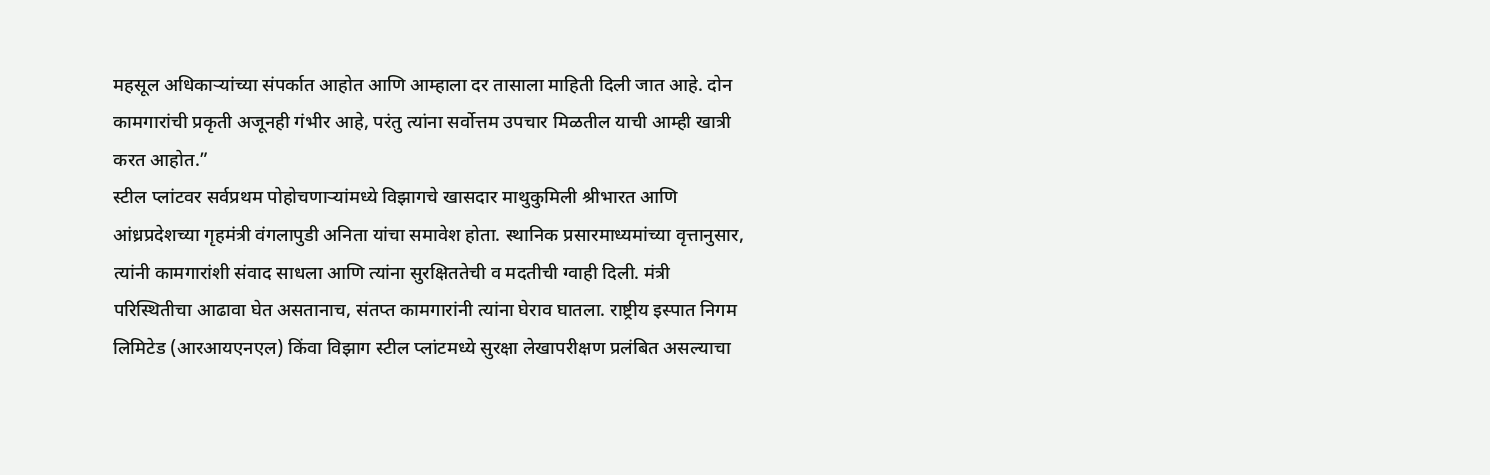महसूल अधिकाऱ्यांच्या संपर्कात आहोत आणि आम्हाला दर तासाला माहिती दिली जात आहे. दोन कामगारांची प्रकृती अजूनही गंभीर आहे, परंतु त्यांना सर्वोत्तम उपचार मिळतील याची आम्ही खात्री करत आहोत.”
स्टील प्लांटवर सर्वप्रथम पोहोचणाऱ्यांमध्ये विझागचे खासदार माथुकुमिली श्रीभारत आणि आंध्रप्रदेशच्या गृहमंत्री वंगलापुडी अनिता यांचा समावेश होता. स्थानिक प्रसारमाध्यमांच्या वृत्तानुसार, त्यांनी कामगारांशी संवाद साधला आणि त्यांना सुरक्षिततेची व मदतीची ग्वाही दिली. मंत्री परिस्थितीचा आढावा घेत असतानाच, संतप्त कामगारांनी त्यांना घेराव घातला. राष्ट्रीय इस्पात निगम लिमिटेड (आरआयएनएल) किंवा विझाग स्टील प्लांटमध्ये सुरक्षा लेखापरीक्षण प्रलंबित असल्याचा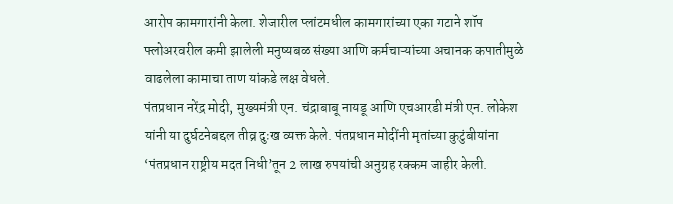आरोप कामगारांनी केला. शेजारील प्लांटमधील कामगारांच्या एका गटाने शॉप फ्लोअरवरील कमी झालेली मनुष्यबळ संख्या आणि कर्मचाऱ्यांच्या अचानक कपातीमुळे वाढलेला कामाचा ताण यांकडे लक्ष वेधले.
पंतप्रधान नरेंद्र मोदी, मुख्यमंत्री एन. चंद्राबाबू नायडू आणि एचआरडी मंत्री एन. लोकेश यांनी या दुर्घटनेबद्दल तीव्र दुःख व्यक्त केले. पंतप्रधान मोदींनी मृतांच्या कुटुंबीयांना ‘पंतप्रधान राष्ट्रीय मदत निधी’तून 2 लाख रुपयांची अनुग्रह रक्कम जाहीर केली.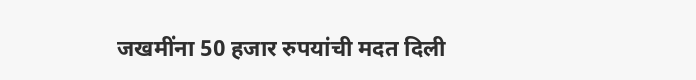जखमींना 50 हजार रुपयांची मदत दिली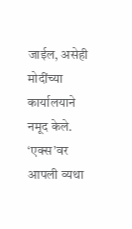जाईल, असेही मोदींच्या कार्यालयाने नमूद केले. ‘एक्स’वर आपली व्यथा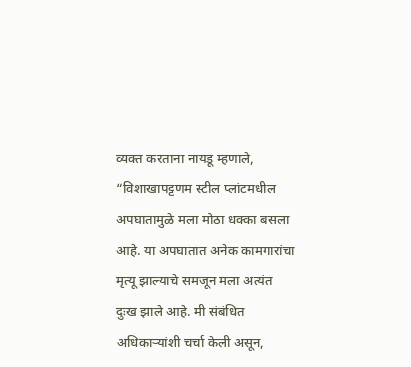व्यक्त करताना नायडू म्हणाले, “विशाखापट्टणम स्टील प्लांटमधील अपघातामुळे मला मोठा धक्का बसला आहे. या अपघातात अनेक कामगारांचा मृत्यू झाल्याचे समजून मला अत्यंत दुःख झाले आहे. मी संबंधित अधिकाऱ्यांशी चर्चा केली असून,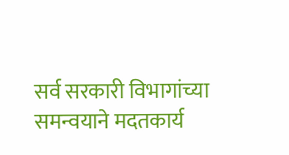सर्व सरकारी विभागांच्या समन्वयाने मदतकार्य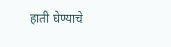हाती घेण्याचे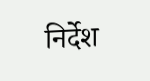निर्देश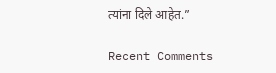त्यांना दिले आहेत.”

Recent Comments